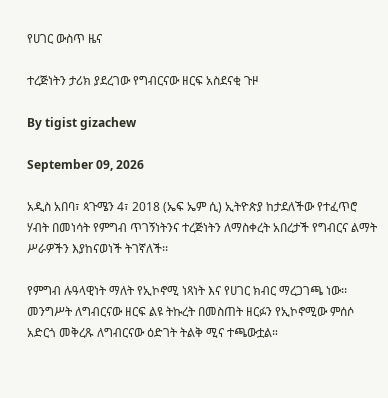የሀገር ውስጥ ዜና

ተረጅነትን ታሪክ ያደረገው የግብርናው ዘርፍ አስደናቂ ጉዞ

By tigist gizachew

September 09, 2026

አዲስ አበባ፣ ጳጉሜን 4፣ 2018 (ኤፍ ኤም ሲ) ኢትዮጵያ ከታደለችው የተፈጥሮ ሃብት በመነሳት የምግብ ጥገኝነትንና ተረጅነትን ለማስቀረት አበረታች የግብርና ልማት ሥራዎችን እያከናወነች ትገኛለች፡፡

የምግብ ሉዓላዊነት ማለት የኢኮኖሚ ነጻነት እና የሀገር ክብር ማረጋገጫ ነው፡፡ መንግሥት ለግብርናው ዘርፍ ልዩ ትኩረት በመስጠት ዘርፉን የኢኮኖሚው ምሰሶ አድርጎ መቅረጹ ለግብርናው ዕድገት ትልቅ ሚና ተጫውቷል።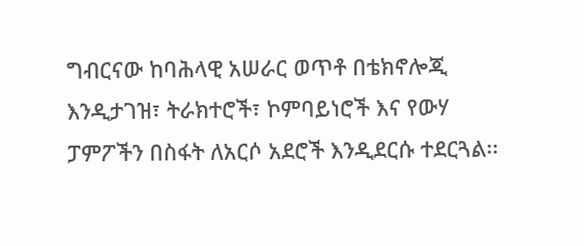ግብርናው ከባሕላዊ አሠራር ወጥቶ በቴክኖሎጂ እንዲታገዝ፣ ትራክተሮች፣ ኮምባይነሮች እና የውሃ ፓምፖችን በስፋት ለአርሶ አደሮች እንዲደርሱ ተደርጓል፡፡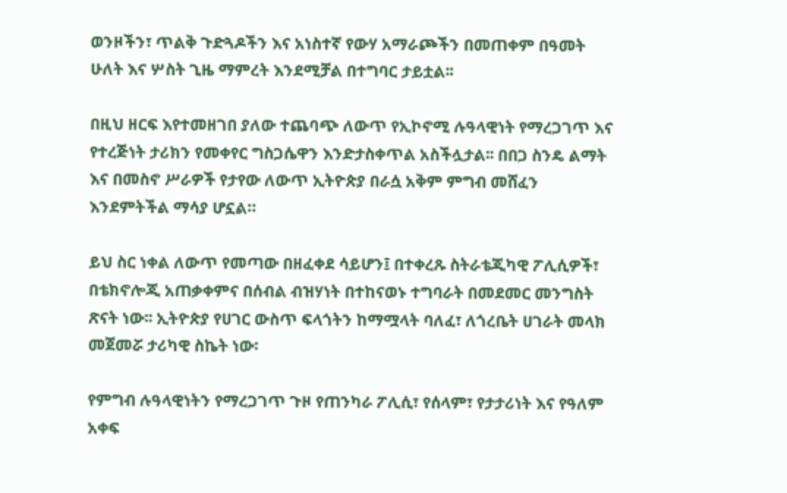ወንዞችን፣ ጥልቅ ጉድጓዶችን እና አነስተኛ የውሃ አማራጮችን በመጠቀም በዓመት ሁለት እና ሦስት ጊዜ ማምረት እንደሚቻል በተግባር ታይቷል፡፡

በዚህ ዘርፍ እየተመዘገበ ያለው ተጨባጭ ለውጥ የኢኮኖሚ ሉዓላዊነት የማረጋገጥ እና የተረጅነት ታሪክን የመቀየር ግስጋሴዋን እንድታስቀጥል አስችሏታል፡፡ በበጋ ስንዴ ልማት እና በመስኖ ሥራዎች የታየው ለውጥ ኢትዮጵያ በራሷ አቅም ምግብ መሸፈን እንደምትችል ማሳያ ሆኗል።

ይህ ስር ነቀል ለውጥ የመጣው በዘፈቀደ ሳይሆን፤ በተቀረጹ ስትራቴጂካዊ ፖሊሲዎች፣ በቴክኖሎጂ አጠቃቀምና በሰብል ብዝሃነት በተከናወኑ ተግባራት በመደመር መንግስት ጽናት ነው፡፡ ኢትዮጵያ የሀገር ውስጥ ፍላጎትን ከማሟላት ባለፈ፣ ለጎረቤት ሀገራት መላክ መጀመሯ ታሪካዊ ስኬት ነው፡

የምግብ ሉዓላዊነትን የማረጋገጥ ጉዞ የጠንካራ ፖሊሲ፣ የሰላም፣ የታታሪነት እና የዓለም አቀፍ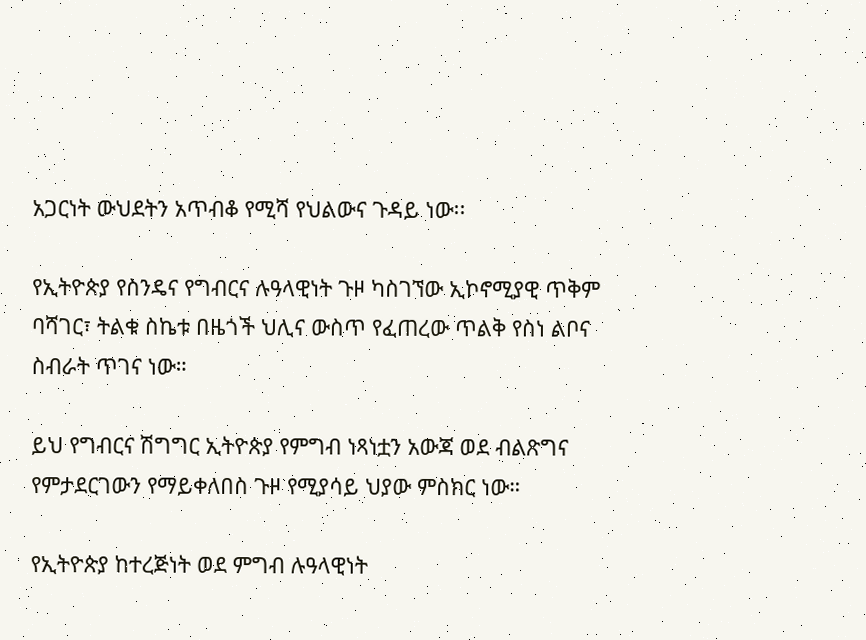አጋርነት ውህደትን አጥብቆ የሚሻ የህልውና ጉዳይ ነው፡፡

የኢትዮጵያ የስንዴና የግብርና ሉዓላዊነት ጉዞ ካስገኘው ኢኮኖሚያዊ ጥቅም ባሻገር፣ ትልቁ ስኬቱ በዜጎች ህሊና ውስጥ የፈጠረው ጥልቅ የስነ ልቦና ስብራት ጥገና ነው።

ይህ የግብርና ሽግግር ኢትዮጵያ የምግብ ነጻነቷን አውጃ ወደ ብልጽግና የምታደርገውን የማይቀለበስ ጉዞ የሚያሳይ ህያው ምስክር ነው።

የኢትዮጵያ ከተረጅነት ወደ ምግብ ሉዓላዊነት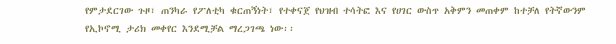የምታደርገው ጉዞ፣ ጠንካራ የፖለቲካ ቁርጠኝነት፣ የተቀናጀ የህዝብ ተሳትፎ እና የሀገር ውስጥ አቅምን መጠቀም ከተቻለ የትኛውንም የኢኮኖሚ ታሪክ መቀየር እንደሚቻል ማረጋገጫ ነው፡፡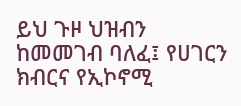ይህ ጉዞ ህዝብን ከመመገብ ባለፈ፤ የሀገርን ክብርና የኢኮኖሚ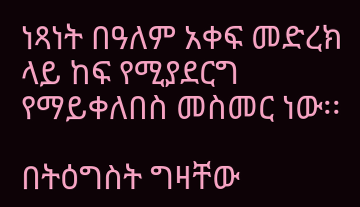ነጻነት በዓለም አቀፍ መድረክ ላይ ከፍ የሚያደርግ የማይቀለበስ መስመር ነው፡፡

በትዕግስት ግዛቸው